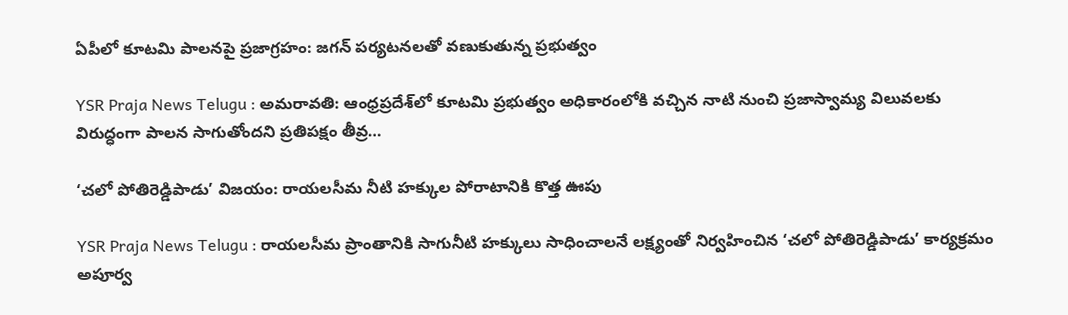ఏపీలో కూటమి పాలనపై ప్రజాగ్రహం: జగన్ పర్యటనలతో వణుకుతున్న ప్రభుత్వం

YSR Praja News Telugu : అమరావతి: ఆంధ్రప్రదేశ్‌లో కూటమి ప్రభుత్వం అధికారంలోకి వచ్చిన నాటి నుంచి ప్రజాస్వామ్య విలువలకు విరుద్ధంగా పాలన సాగుతోందని ప్రతిపక్షం తీవ్ర…

‘చలో పోతిరెడ్డిపాడు’ విజయం: రాయలసీమ నీటి హక్కుల పోరాటానికి కొత్త ఊపు

YSR Praja News Telugu : రాయలసీమ ప్రాంతానికి సాగునీటి హక్కులు సాధించాలనే లక్ష్యంతో నిర్వహించిన ‘చలో పోతిరెడ్డిపాడు’ కార్యక్రమం అపూర్వ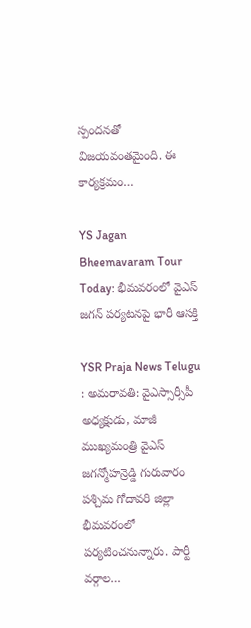స్పందనతో విజయవంతమైంది. ఈ కార్యక్రమం…

YS Jagan Bheemavaram Tour Today: భీమవరంలో వైఎస్ జగన్ పర్యటనపై భారీ ఆసక్తి

YSR Praja News Telugu : అమరావతి: వైఎస్సార్సీపీ అధ్యక్షుడు, మాజీ ముఖ్యమంత్రి వైఎస్ జగన్మోహన్రెడ్డి గురువారం పశ్చిమ గోదావరి జిల్లా భీమవరంలో పర్యటించనున్నారు. పార్టీ వర్గాల…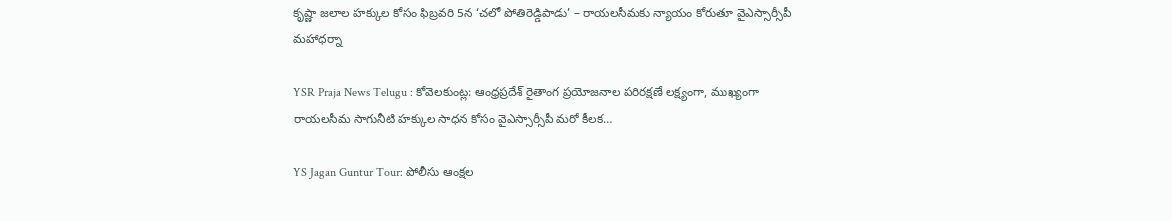కృష్ణా జలాల హక్కుల కోసం ఫిబ్రవరి 5న ‘చలో పోతిరెడ్డిపాడు’ – రాయలసీమకు న్యాయం కోరుతూ వైఎస్సార్సీపీ మహాధర్నా

YSR Praja News Telugu : కోవెలకుంట్ల: ఆంధ్రప్రదేశ్ రైతాంగ ప్రయోజనాల పరిరక్షణే లక్ష్యంగా, ముఖ్యంగా రాయలసీమ సాగునీటి హక్కుల సాధన కోసం వైఎస్సార్సీపీ మరో కీలక…

YS Jagan Guntur Tour: పోలీసు ఆంక్షల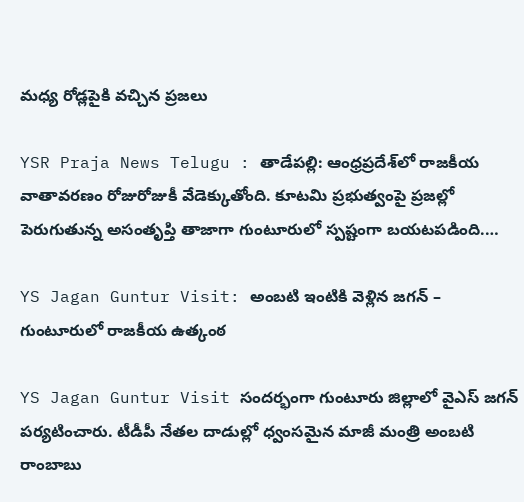మధ్య రోడ్లపైకి వచ్చిన ప్రజలు

YSR Praja News Telugu : తాడేపల్లి: ఆంధ్రప్రదేశ్‌లో రాజకీయ వాతావరణం రోజురోజుకీ వేడెక్కుతోంది. కూటమి ప్రభుత్వంపై ప్రజల్లో పెరుగుతున్న అసంతృప్తి తాజాగా గుంటూరులో స్పష్టంగా బయటపడింది.…

YS Jagan Guntur Visit: అంబటి ఇంటికి వెళ్లిన జగన్ – గుంటూరులో రాజకీయ ఉత్కంఠ

YS Jagan Guntur Visit సందర్భంగా గుంటూరు జిల్లాలో వైఎస్ జగన్ పర్యటించారు. టీడీపీ నేతల దాడుల్లో ధ్వంసమైన మాజీ మంత్రి అంబటి రాంబాబు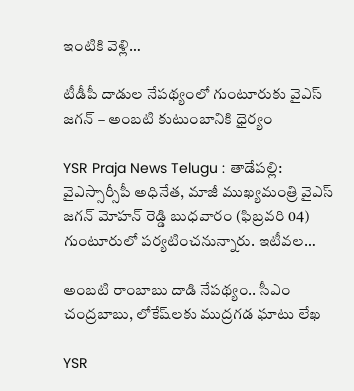ఇంటికి వెళ్లి…

టీడీపీ దాడుల నేపథ్యంలో గుంటూరుకు వైఎస్ జగన్ – అంబటి కుటుంబానికి ధైర్యం

YSR Praja News Telugu : తాడేపల్లి: వైఎస్సార్సీపీ అధినేత, మాజీ ముఖ్యమంత్రి వైఎస్ జగన్ మోహన్ రెడ్డి బుధవారం (ఫిబ్రవరి 04) గుంటూరులో పర్యటించనున్నారు. ఇటీవల…

అంబటి రాంబాబు దాడి నేపథ్యం.. సీఎం చంద్రబాబు, లోకేష్‌లకు ముద్రగడ ఘాటు లేఖ

YSR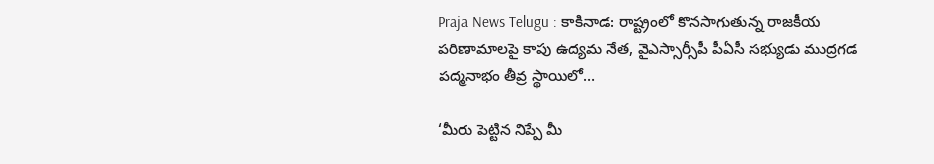Praja News Telugu : కాకినాడ: రాష్ట్రంలో కొనసాగుతున్న రాజకీయ పరిణామాలపై కాపు ఉద్యమ నేత, వైఎస్సార్సీపీ పీఏసీ సభ్యుడు ముద్రగడ పద్మనాభం తీవ్ర స్థాయిలో…

‘మీరు పెట్టిన నిప్పే మీ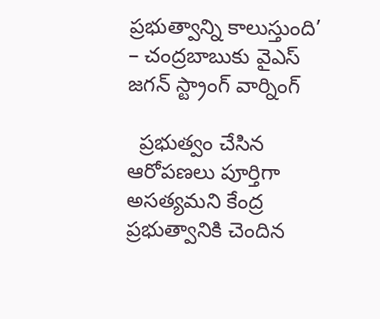ప్రభుత్వాన్ని కాలుస్తుంది’ – చంద్రబాబుకు వైఎస్ జగన్ స్ట్రాంగ్ వార్నింగ్

  ప్రభుత్వం చేసిన ఆరోపణలు పూర్తిగా అసత్యమని కేంద్ర ప్రభుత్వానికి చెందిన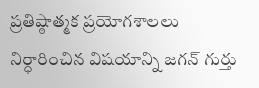ప్రతిష్ఠాత్మక ప్రయోగశాలలు నిర్ధారించిన విషయాన్ని జగన్ గుర్తు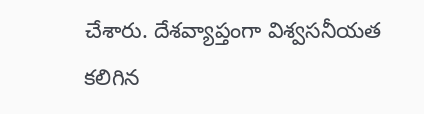చేశారు. దేశవ్యాప్తంగా విశ్వసనీయత కలిగిన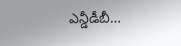ఎన్డీడీబీ…